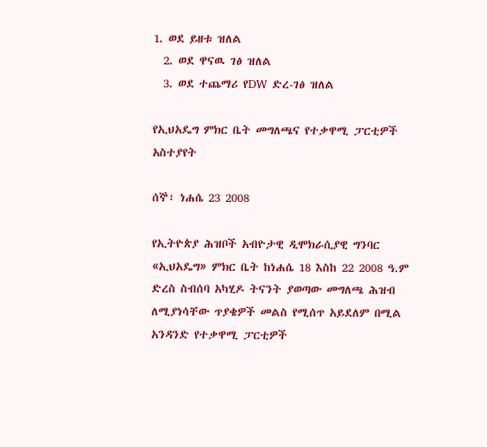1. ወደ ይዘቱ ዝለል
  2. ወደ ዋናዉ ገፅ ዝለል
  3. ወደ ተጨማሪ የDW ድረ-ገፅ ዝለል

የኢህአዴግ ምክር ቤት መግለጫና የተቃዋሚ ፓርቲዎች አስተያየት

ሰኞ፣ ነሐሴ 23 2008

የኢትዮጵያ ሕዝቦች አብዮታዊ ዲሞክራሲያዊ ግንባር «ኢህአዴግ» ምክር ቤት ከነሐሴ 18 እስከ 22 2008 ዓ.ም ድረስ ስብሰባ አካሂዶ ትናንት ያወጣው መግለጫ ሕዝብ ለሚያነሳቸው ጥያቄዎች መልስ የሚሰጥ አይደለም በሚል አንዳንድ የተቃዋሚ ፓርቲዎች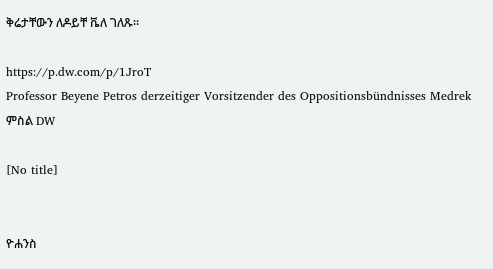ቅሬታቸውን ለዶይቸ ቬለ ገለጹ።

https://p.dw.com/p/1JroT
Professor Beyene Petros derzeitiger Vorsitzender des Oppositionsbündnisses Medrek
ምስል DW

[No title]


ዮሐንስ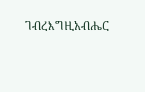ገብረእግዚአብሔር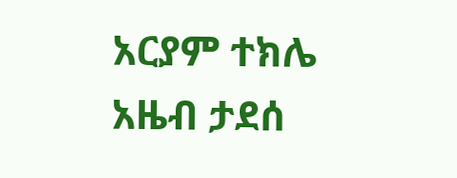አርያም ተክሌ
አዜብ ታደሰ